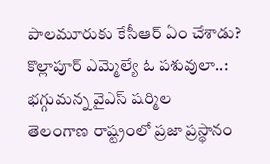పాలమూరుకు కేసీఆర్ ఏం చేశాడు? కొల్లాపూర్ ఎమ్మెల్యే ఓ పశువులా..: భగ్గుమన్న వైఎస్ షర్మిల
తెలంగాణ రాష్ట్రంలో ప్రజా ప్రస్థానం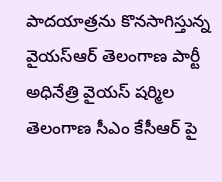పాదయాత్రను కొనసాగిస్తున్న వైయస్ఆర్ తెలంగాణ పార్టీ అధినేత్రి వైయస్ షర్మిల తెలంగాణ సీఎం కేసీఆర్ పై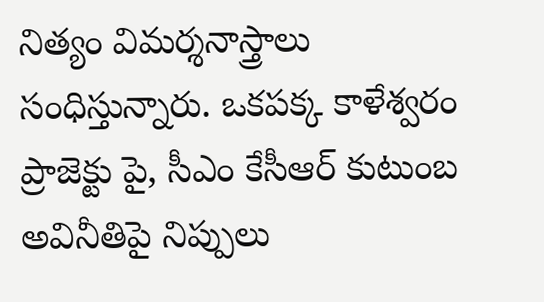నిత్యం విమర్శనాస్త్రాలు సంధిస్తున్నారు. ఒకపక్క కాళేశ్వరం ప్రాజెక్టు పై, సీఎం కేసీఆర్ కుటుంబ అవినీతిపై నిప్పులు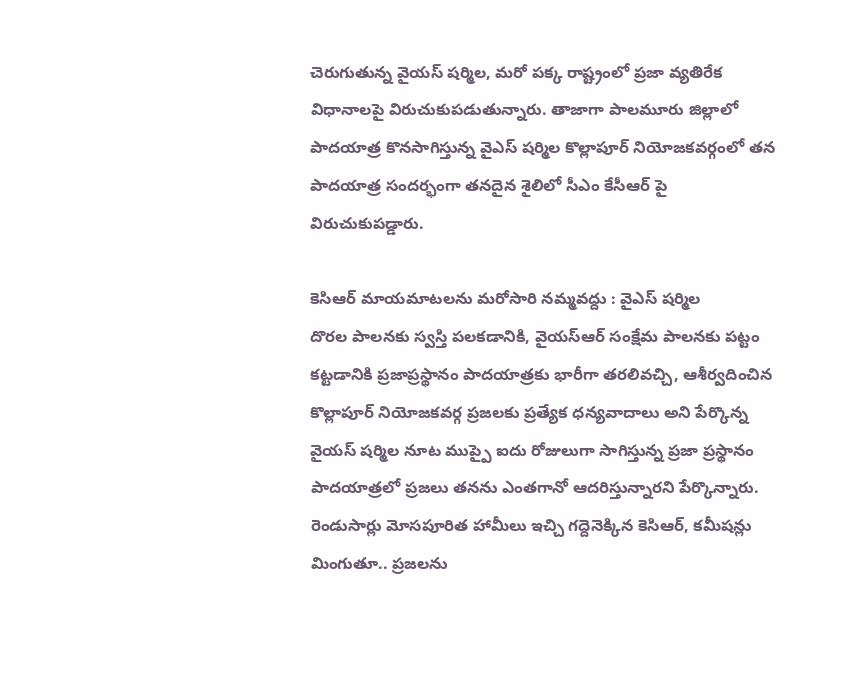చెరుగుతున్న వైయస్ షర్మిల, మరో పక్క రాష్ట్రంలో ప్రజా వ్యతిరేక విధానాలపై విరుచుకుపడుతున్నారు. తాజాగా పాలమూరు జిల్లాలో పాదయాత్ర కొనసాగిస్తున్న వైఎస్ షర్మిల కొల్లాపూర్ నియోజకవర్గంలో తన పాదయాత్ర సందర్భంగా తనదైన శైలిలో సీఎం కేసీఆర్ పై విరుచుకుపడ్డారు.

కెసిఆర్ మాయమాటలను మరోసారి నమ్మవద్దు : వైఎస్ షర్మిల
దొరల పాలనకు స్వస్తి పలకడానికి, వైయస్ఆర్ సంక్షేమ పాలనకు పట్టం కట్టడానికి ప్రజాప్రస్థానం పాదయాత్రకు భారీగా తరలివచ్చి, ఆశీర్వదించిన కొల్లాపూర్ నియోజకవర్గ ప్రజలకు ప్రత్యేక ధన్యవాదాలు అని పేర్కొన్న వైయస్ షర్మిల నూట ముప్పై ఐదు రోజులుగా సాగిస్తున్న ప్రజా ప్రస్థానం పాదయాత్రలో ప్రజలు తనను ఎంతగానో ఆదరిస్తున్నారని పేర్కొన్నారు. రెండుసార్లు మోసపూరిత హామీలు ఇచ్చి గద్దెనెక్కిన కెసిఆర్, కమీషన్లు మింగుతూ.. ప్రజలను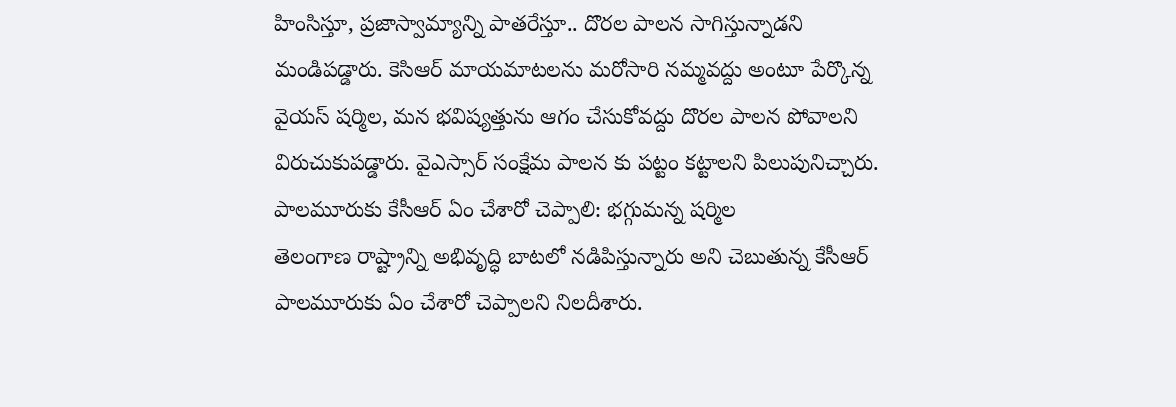హింసిస్తూ, ప్రజాస్వామ్యాన్ని పాతరేస్తూ.. దొరల పాలన సాగిస్తున్నాడని మండిపడ్డారు. కెసిఆర్ మాయమాటలను మరోసారి నమ్మవద్దు అంటూ పేర్కొన్న వైయస్ షర్మిల, మన భవిష్యత్తును ఆగం చేసుకోవద్దు దొరల పాలన పోవాలని విరుచుకుపడ్డారు. వైఎస్సార్ సంక్షేమ పాలన కు పట్టం కట్టాలని పిలుపునిచ్చారు.
పాలమూరుకు కేసీఆర్ ఏం చేశారో చెప్పాలి: భగ్గుమన్న షర్మిల
తెలంగాణ రాష్ట్రాన్ని అభివృద్ధి బాటలో నడిపిస్తున్నారు అని చెబుతున్న కేసీఆర్ పాలమూరుకు ఏం చేశారో చెప్పాలని నిలదీశారు.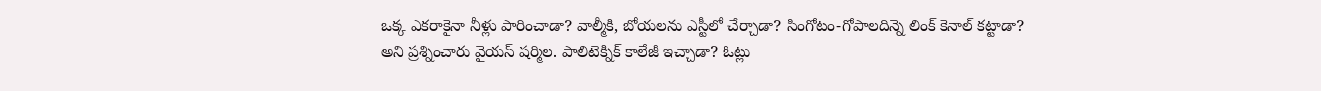ఒక్క ఎకరాకైనా నీళ్లు పారించాడా? వాల్మీకి, బోయలను ఎస్టీలో చేర్చాడా? సింగోటం-గోపాలదిన్నె లింక్ కెనాల్ కట్టాడా? అని ప్రశ్నించారు వైయస్ షర్మిల. పాలిటెక్నిక్ కాలేజీ ఇచ్చాడా? ఓట్లు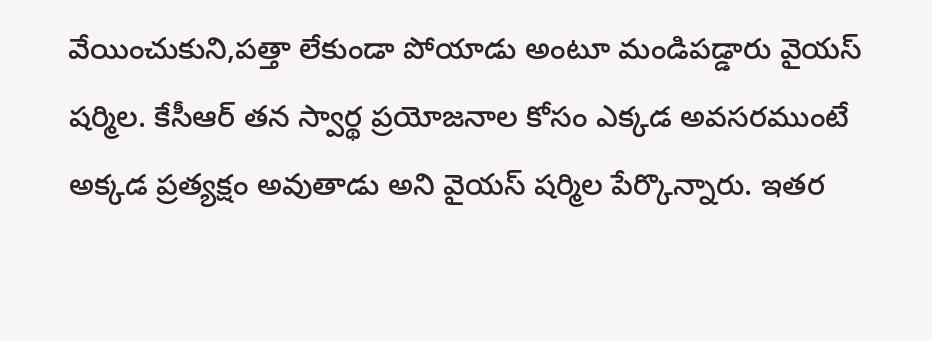వేయించుకుని,పత్తా లేకుండా పోయాడు అంటూ మండిపడ్డారు వైయస్ షర్మిల. కేసీఆర్ తన స్వార్థ ప్రయోజనాల కోసం ఎక్కడ అవసరముంటే అక్కడ ప్రత్యక్షం అవుతాడు అని వైయస్ షర్మిల పేర్కొన్నారు. ఇతర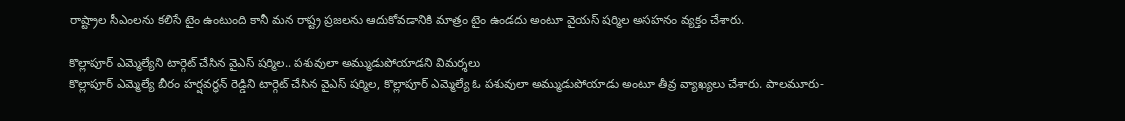రాష్ట్రాల సీఎంలను కలిసే టైం ఉంటుంది కానీ మన రాష్ట్ర ప్రజలను ఆదుకోవడానికి మాత్రం టైం ఉండదు అంటూ వైయస్ షర్మిల అసహనం వ్యక్తం చేశారు.

కొల్లాపూర్ ఎమ్మెల్యేని టార్గెట్ చేసిన వైఎస్ షర్మిల.. పశువులా అమ్ముడుపోయాడని విమర్శలు
కొల్లాపూర్ ఎమ్మెల్యే బీరం హర్షవర్ధన్ రెడ్డిని టార్గెట్ చేసిన వైఎస్ షర్మిల, కొల్లాపూర్ ఎమ్మెల్యే ఓ పశువులా అమ్ముడుపోయాడు అంటూ తీవ్ర వ్యాఖ్యలు చేశారు. పాలమూరు-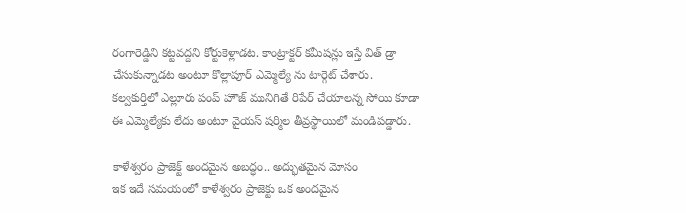రంగారెడ్డిని కట్టవద్దని కోర్టుకెళ్లాడట. కాంట్రాక్టర్ కమీషన్లు ఇస్తే విత్ డ్రా చేసుకున్నాడట అంటూ కొల్లాపూర్ ఎమ్మెల్యే ను టార్గెట్ చేశారు. కల్వకుర్తిలో ఎల్లూరు పంప్ హౌజ్ మునిగితే రిపేర్ చేయాలన్న సోయి కూడా ఈ ఎమ్మెల్యేకు లేదు అంటూ వైయస్ షర్మిల తీవ్రస్థాయిలో మండిపడ్డారు.

కాళేశ్వరం ప్రాజెక్ట్ అందమైన అబద్ధం.. అద్భుతమైన మోసం
ఇక ఇదే సమయంలో కాళేశ్వరం ప్రాజెక్టు ఒక అందమైన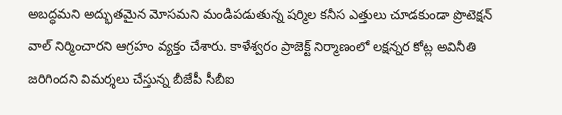అబద్ధమని అద్భుతమైన మోసమని మండిపడుతున్న షర్మిల కనీస ఎత్తులు చూడకుండా ప్రొటెక్షన్ వాల్ నిర్మించారని ఆగ్రహం వ్యక్తం చేశారు. కాళేశ్వరం ప్రాజెక్ట్ నిర్మాణంలో లక్షన్నర కోట్ల అవినీతి జరిగిందని విమర్శలు చేస్తున్న బీజేపీ సీబీఐ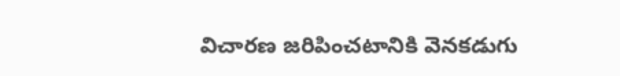విచారణ జరిపించటానికి వెనకడుగు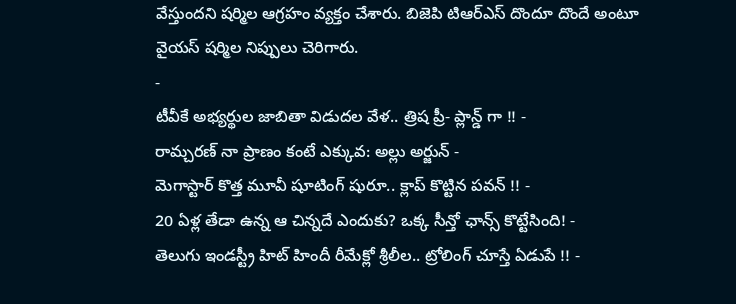వేస్తుందని షర్మిల ఆగ్రహం వ్యక్తం చేశారు. బిజెపి టిఆర్ఎస్ దొందూ దొందే అంటూ వైయస్ షర్మిల నిప్పులు చెరిగారు.
-
టీవీకే అభ్యర్థుల జాబితా విడుదల వేళ.. త్రిష ప్రీ- ప్లాన్డ్ గా !! -
రామ్చరణ్ నా ప్రాణం కంటే ఎక్కువ: అల్లు అర్జున్ -
మెగాస్టార్ కొత్త మూవీ షూటింగ్ షురూ.. క్లాప్ కొట్టిన పవన్ !! -
20 ఏళ్ల తేడా ఉన్న ఆ చిన్నదే ఎందుకు? ఒక్క సీన్తో ఛాన్స్ కొట్టేసింది! -
తెలుగు ఇండస్ట్రీ హిట్ హిందీ రీమేక్లో శ్రీలీల.. ట్రోలింగ్ చూస్తే ఏడుపే !! -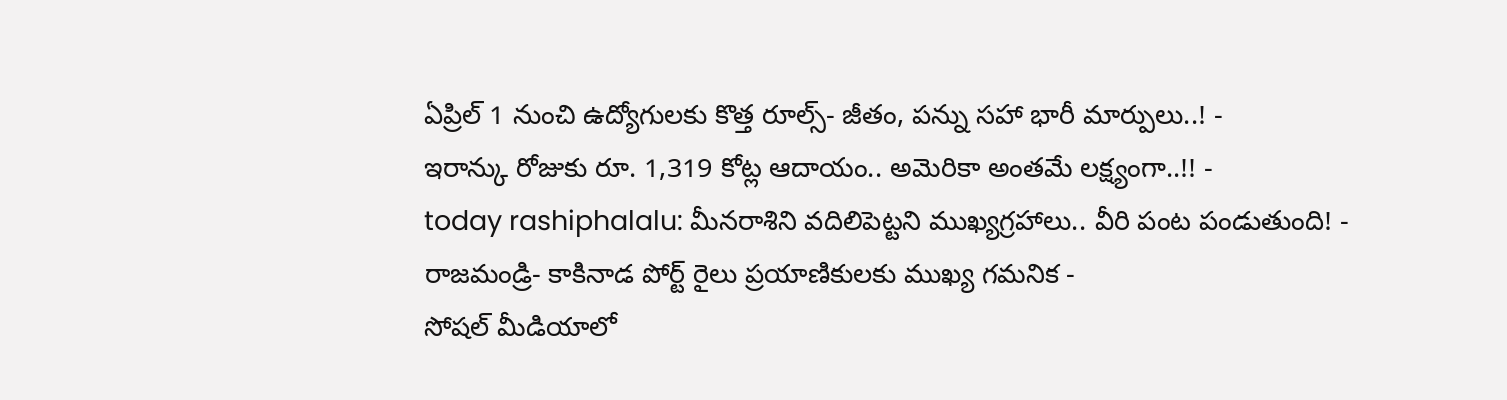ఏప్రిల్ 1 నుంచి ఉద్యోగులకు కొత్త రూల్స్- జీతం, పన్ను సహా భారీ మార్పులు..! -
ఇరాన్కు రోజుకు రూ. 1,319 కోట్ల ఆదాయం.. అమెరికా అంతమే లక్ష్యంగా..!! -
today rashiphalalu: మీనరాశిని వదిలిపెట్టని ముఖ్యగ్రహాలు.. వీరి పంట పండుతుంది! -
రాజమండ్రి- కాకినాడ పోర్ట్ రైలు ప్రయాణికులకు ముఖ్య గమనిక -
సోషల్ మీడియాలో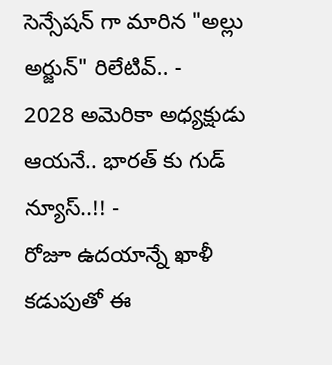సెన్సేషన్ గా మారిన "అల్లు అర్జున్" రిలేటివ్.. -
2028 అమెరికా అధ్యక్షుడు ఆయనే.. భారత్ కు గుడ్ న్యూస్..!! -
రోజూ ఉదయాన్నే ఖాళీ కడుపుతో ఈ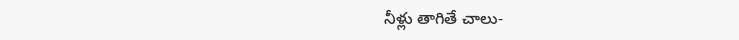నీళ్లు తాగితే చాలు-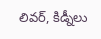లివర్, కిడ్నీలు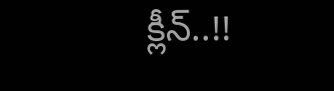క్లీన్..!!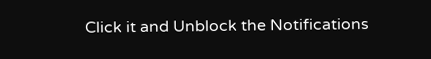Click it and Unblock the Notifications